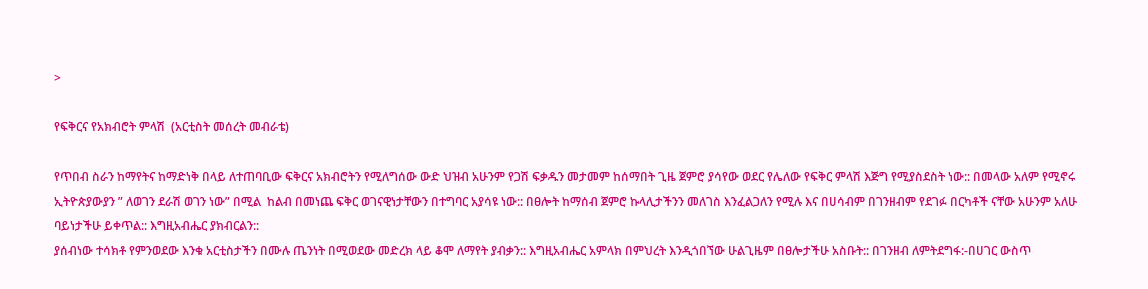>

የፍቅርና የአክብሮት ምላሽ  (አርቲስት መሰረት መብራቴ)

የጥበብ ስራን ከማየትና ከማድነቅ በላይ ለተጠባቢው ፍቅርና አክብሮትን የሚለግሰው ውድ ህዝብ አሁንም የጋሽ ፍቃዱን መታመም ከሰማበት ጊዜ ጀምሮ ያሳየው ወደር የሌለው የፍቅር ምላሽ እጅግ የሚያስደስት ነው:: በመላው አለም የሚኖሩ ኢትዮጵያውያን ” ለወገን ደራሽ ወገን ነው” በሚል  ከልብ በመነጨ ፍቅር ወገናዊነታቸውን በተግባር አያሳዩ ነው:: በፀሎት ከማሰብ ጀምሮ ኩላሊታችንን መለገስ እንፈልጋለን የሚሉ እና በሀሳብም በገንዘብም የደገፉ በርካቶች ናቸው አሁንም አለሁ ባይነታችሁ ይቀጥል:: እግዚአብሔር ያክብርልን::
ያሰብነው ተሳክቶ የምንወደው እንቁ አርቲስታችን በሙሉ ጤንነት በሚወደው መድረክ ላይ ቆሞ ለማየት ያብቃን:: እግዚአብሔር አምላክ በምህረት እንዲጎበኘው ሁልጊዜም በፀሎታችሁ አስቡት:: በገንዘብ ለምትደግፋ:-በሀገር ውስጥ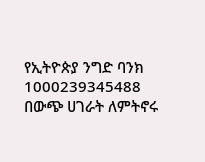የኢትዮጵያ ንግድ ባንክ 1000239345488
በውጭ ሀገራት ለምትኖሩ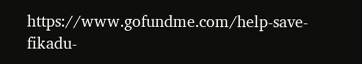https://www.gofundme.com/help-save-fikadu-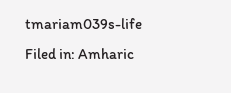tmariam039s-life
Filed in: Amharic